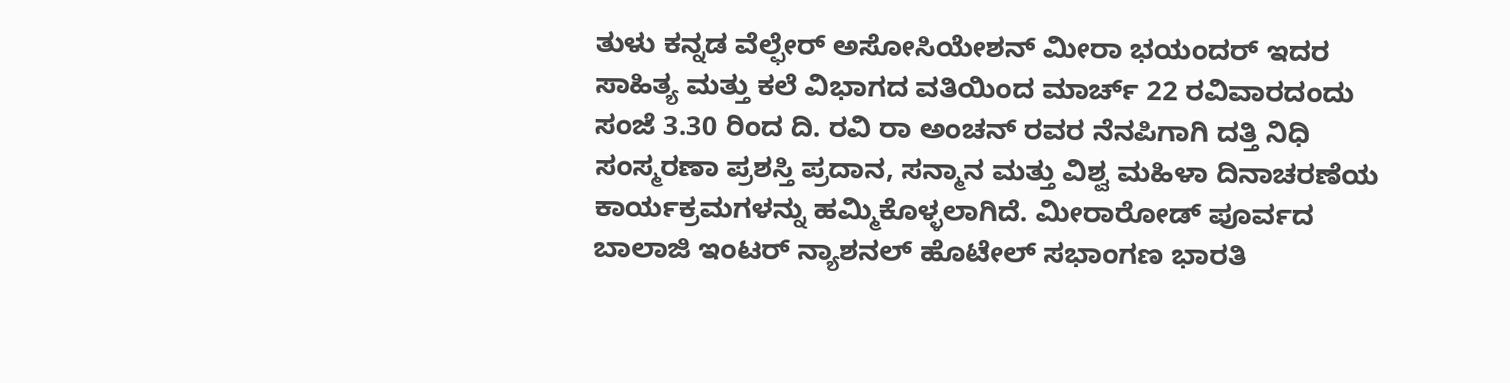ತುಳು ಕನ್ನಡ ವೆಲ್ಫೇರ್ ಅಸೋಸಿಯೇಶನ್ ಮೀರಾ ಭಯಂದರ್ ಇದರ ಸಾಹಿತ್ಯ ಮತ್ತು ಕಲೆ ವಿಭಾಗದ ವತಿಯಿಂದ ಮಾರ್ಚ್ 22 ರವಿವಾರದಂದು ಸಂಜೆ 3.30 ರಿಂದ ದಿ. ರವಿ ರಾ ಅಂಚನ್ ರವರ ನೆನಪಿಗಾಗಿ ದತ್ತಿ ನಿಧಿ ಸಂಸ್ಮರಣಾ ಪ್ರಶಸ್ತಿ ಪ್ರದಾನ, ಸನ್ಮಾನ ಮತ್ತು ವಿಶ್ವ ಮಹಿಳಾ ದಿನಾಚರಣೆಯ ಕಾರ್ಯಕ್ರಮಗಳನ್ನು ಹಮ್ಮಿಕೊಳ್ಳಲಾಗಿದೆ. ಮೀರಾರೋಡ್ ಪೂರ್ವದ ಬಾಲಾಜಿ ಇಂಟರ್ ನ್ಯಾಶನಲ್ ಹೊಟೇಲ್ ಸಭಾಂಗಣ ಭಾರತಿ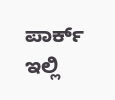ಪಾರ್ಕ್ ಇಲ್ಲಿ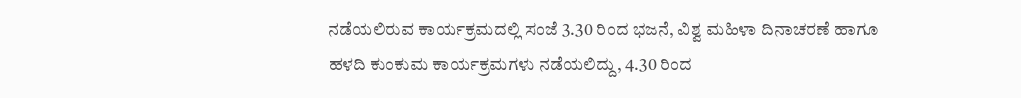ನಡೆಯಲಿರುವ ಕಾರ್ಯಕ್ರಮದಲ್ಲಿ ಸಂಜೆ 3.30 ರಿಂದ ಭಜನೆ, ವಿಶ್ವ ಮಹಿಳಾ ದಿನಾಚರಣೆ ಹಾಗೂ ಹಳದಿ ಕುಂಕುಮ ಕಾರ್ಯಕ್ರಮಗಳು ನಡೆಯಲಿದ್ದು, 4.30 ರಿಂದ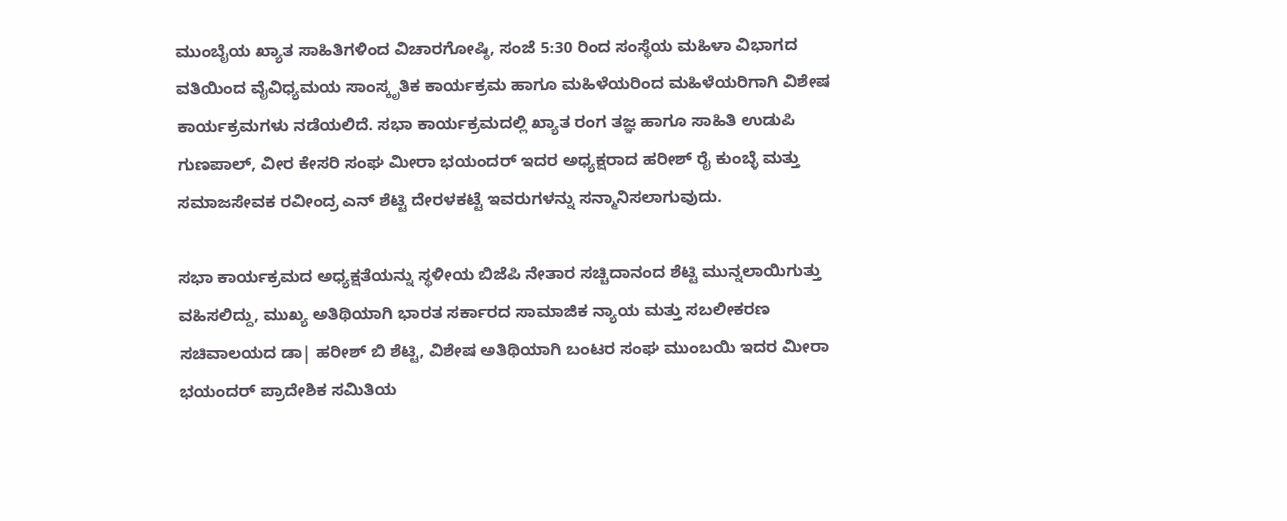ಮುಂಬೈಯ ಖ್ಯಾತ ಸಾಹಿತಿಗಳಿಂದ ವಿಚಾರಗೋಷ್ಠಿ, ಸಂಜೆ 5:30 ರಿಂದ ಸಂಸ್ಥೆಯ ಮಹಿಳಾ ವಿಭಾಗದ ವತಿಯಿಂದ ವೈವಿಧ್ಯಮಯ ಸಾಂಸ್ಕೃತಿಕ ಕಾರ್ಯಕ್ರಮ ಹಾಗೂ ಮಹಿಳೆಯರಿಂದ ಮಹಿಳೆಯರಿಗಾಗಿ ವಿಶೇಷ ಕಾರ್ಯಕ್ರಮಗಳು ನಡೆಯಲಿದೆ. ಸಭಾ ಕಾರ್ಯಕ್ರಮದಲ್ಲಿ ಖ್ಯಾತ ರಂಗ ತಜ್ಞ ಹಾಗೂ ಸಾಹಿತಿ ಉಡುಪಿ ಗುಣಪಾಲ್, ವೀರ ಕೇಸರಿ ಸಂಘ ಮೀರಾ ಭಯಂದರ್ ಇದರ ಅಧ್ಯಕ್ಷರಾದ ಹರೀಶ್ ರೈ ಕುಂಬ್ಳೆ ಮತ್ತು ಸಮಾಜಸೇವಕ ರವೀಂದ್ರ ಎನ್ ಶೆಟ್ಟಿ ದೇರಳಕಟ್ಟೆ ಇವರುಗಳನ್ನು ಸನ್ಮಾನಿಸಲಾಗುವುದು.

ಸಭಾ ಕಾರ್ಯಕ್ರಮದ ಅಧ್ಯಕ್ಷತೆಯನ್ನು ಸ್ಥಳೀಯ ಬಿಜೆಪಿ ನೇತಾರ ಸಚ್ಚಿದಾನಂದ ಶೆಟ್ಟಿ ಮುನ್ನಲಾಯಿಗುತ್ತು ವಹಿಸಲಿದ್ದು, ಮುಖ್ಯ ಅತಿಥಿಯಾಗಿ ಭಾರತ ಸರ್ಕಾರದ ಸಾಮಾಜಿಕ ನ್ಯಾಯ ಮತ್ತು ಸಬಲೀಕರಣ ಸಚಿವಾಲಯದ ಡಾ| ಹರೀಶ್ ಬಿ ಶೆಟ್ಟಿ, ವಿಶೇಷ ಅತಿಥಿಯಾಗಿ ಬಂಟರ ಸಂಘ ಮುಂಬಯಿ ಇದರ ಮೀರಾ ಭಯಂದರ್ ಪ್ರಾದೇಶಿಕ ಸಮಿತಿಯ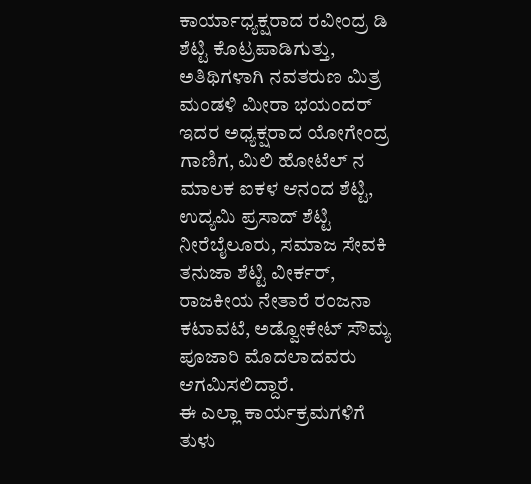ಕಾರ್ಯಾಧ್ಯಕ್ಷರಾದ ರವೀಂದ್ರ ಡಿ ಶೆಟ್ಟಿ ಕೊಟ್ರಪಾಡಿಗುತ್ತು, ಅತಿಥಿಗಳಾಗಿ ನವತರುಣ ಮಿತ್ರ ಮಂಡಳಿ ಮೀರಾ ಭಯಂದರ್ ಇದರ ಅಧ್ಯಕ್ಷರಾದ ಯೋಗೇಂದ್ರ ಗಾಣಿಗ, ಮಿಲಿ ಹೋಟೆಲ್ ನ ಮಾಲಕ ಐಕಳ ಆನಂದ ಶೆಟ್ಟಿ, ಉದ್ಯಮಿ ಪ್ರಸಾದ್ ಶೆಟ್ಟಿ ನೀರೆಬೈಲೂರು, ಸಮಾಜ ಸೇವಕಿ ತನುಜಾ ಶೆಟ್ಟಿ ವೀರ್ಕರ್, ರಾಜಕೀಯ ನೇತಾರೆ ರಂಜನಾ ಕಟಾವಟೆ, ಅಡ್ವೋಕೇಟ್ ಸೌಮ್ಯ ಪೂಜಾರಿ ಮೊದಲಾದವರು ಆಗಮಿಸಲಿದ್ದಾರೆ.
ಈ ಎಲ್ಲಾ ಕಾರ್ಯಕ್ರಮಗಳಿಗೆ ತುಳು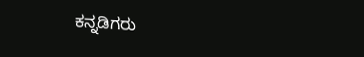ಕನ್ನಡಿಗರು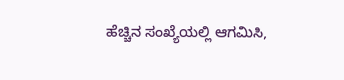ಹೆಚ್ಚಿನ ಸಂಖ್ಯೆಯಲ್ಲಿ ಆಗಮಿಸಿ,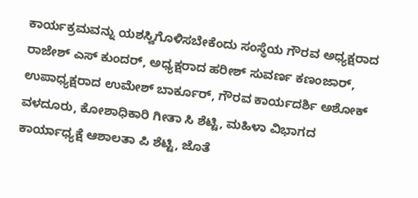ಕಾರ್ಯಕ್ರಮವನ್ನು ಯಶಸ್ವಿಗೊಳಿಸಬೇಕೆಂದು ಸಂಸ್ಥೆಯ ಗೌರವ ಅಧ್ಯಕ್ಷರಾದ ರಾಜೇಶ್ ಎಸ್ ಕುಂದರ್, ಅಧ್ಯಕ್ಷರಾದ ಹರೀಶ್ ಸುವರ್ಣ ಕಣಂಜಾರ್, ಉಪಾಧ್ಯಕ್ಷರಾದ ಉಮೇಶ್ ಬಾರ್ಕೂರ್, ಗೌರವ ಕಾರ್ಯದರ್ಶಿ ಅಶೋಕ್ ವಳದೂರು, ಕೋಶಾಧಿಕಾರಿ ಗೀತಾ ಸಿ ಶೆಟ್ಟಿ, ಮಹಿಳಾ ವಿಭಾಗದ ಕಾರ್ಯಾಧ್ಯಕ್ಷೆ ಆಶಾಲತಾ ಪಿ ಶೆಟ್ಟಿ, ಜೊತೆ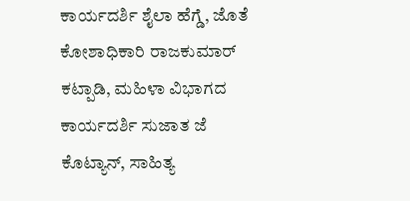ಕಾರ್ಯದರ್ಶಿ ಶೈಲಾ ಹೆಗ್ಡೆ, ಜೊತೆ ಕೋಶಾಧಿಕಾರಿ ರಾಜಕುಮಾರ್ ಕಟ್ಪಾಡಿ, ಮಹಿಳಾ ವಿಭಾಗದ ಕಾರ್ಯದರ್ಶಿ ಸುಜಾತ ಜೆ ಕೊಟ್ಯಾನ್, ಸಾಹಿತ್ಯ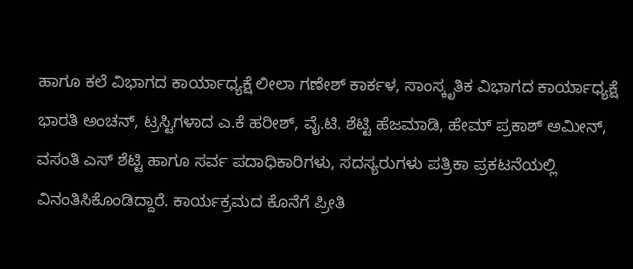ಹಾಗೂ ಕಲೆ ವಿಭಾಗದ ಕಾರ್ಯಾಧ್ಯಕ್ಷೆ ಲೀಲಾ ಗಣೇಶ್ ಕಾರ್ಕಳ, ಸಾಂಸ್ಕೃತಿಕ ವಿಭಾಗದ ಕಾರ್ಯಾಧ್ಯಕ್ಷೆ ಭಾರತಿ ಅಂಚನ್, ಟ್ರಸ್ಟಿಗಳಾದ ಎ.ಕೆ ಹರೀಶ್, ವೈ.ಟಿ. ಶೆಟ್ಟಿ ಹೆಜಮಾಡಿ, ಹೇಮ್ ಪ್ರಕಾಶ್ ಅಮೀನ್, ವಸಂತಿ ಎಸ್ ಶೆಟ್ಟಿ ಹಾಗೂ ಸರ್ವ ಪದಾಧಿಕಾರಿಗಳು, ಸದಸ್ಯರುಗಳು ಪತ್ರಿಕಾ ಪ್ರಕಟನೆಯಲ್ಲಿ ವಿನಂತಿಸಿಕೊಂಡಿದ್ದಾರೆ. ಕಾರ್ಯಕ್ರಮದ ಕೊನೆಗೆ ಪ್ರೀತಿ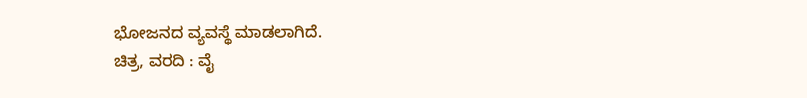ಭೋಜನದ ವ್ಯವಸ್ಥೆ ಮಾಡಲಾಗಿದೆ.
ಚಿತ್ರ, ವರದಿ : ವೈ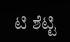ಟಿ ಶೆಟ್ಟಿ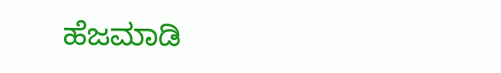ಹೆಜಮಾಡಿ